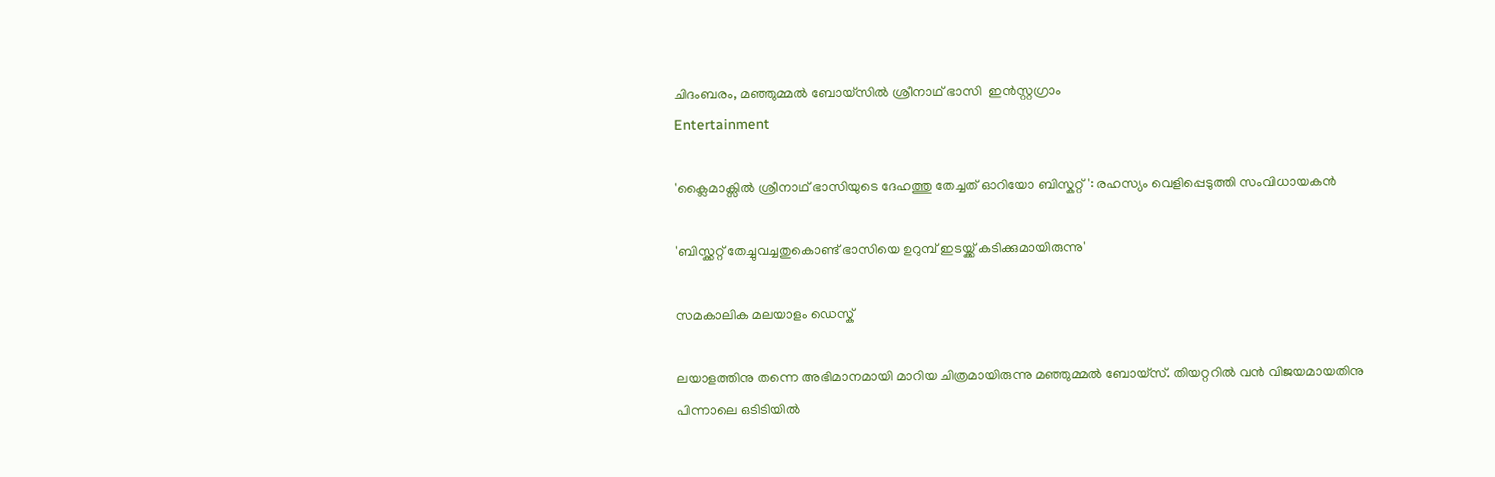ചിദംബരം, മഞ്ഞുമ്മൽ ബോയ്സിൽ ശ്രീനാഥ് ഭാസി  ഇൻസ്റ്റഗ്രാം
Entertainment

'ക്ലൈമാക്സിൽ ശ്രീനാഥ് ഭാസിയുടെ ദേഹത്തു തേച്ചത് ഓറിയോ ബിസ്കറ്റ്': രഹസ്യം വെളിപ്പെടുത്തി സംവിധായകൻ

'ബിസ്ക്കറ്റ് തേച്ചുവച്ചതുകൊണ്ട് ഭാസിയെ ഉറുമ്പ് ഇടയ്ക്ക് കടിക്കുമായിരുന്നു'

സമകാലിക മലയാളം ഡെസ്ക്

ലയാളത്തിനു തന്നെ അഭിമാനമായി മാറിയ ചിത്രമായിരുന്നു മഞ്ഞുമ്മൽ ബോയ്സ്. തിയറ്ററിൽ വൻ വിജയമായതിനു പിന്നാലെ ഒടിടിയിൽ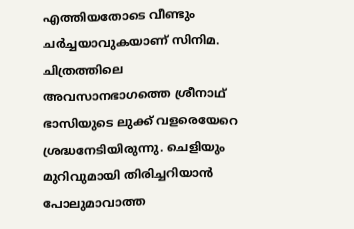എത്തിയതോടെ വീണ്ടും ചർച്ചയാവുകയാണ് സിനിമ. ചിത്രത്തിലെ അവസാനഭാഗത്തെ ശ്രീനാഥ് ഭാസിയുടെ ലുക്ക് വളരെയേറെ ശ്രദ്ധനേടിയിരുന്നു. ചെളിയും മുറിവുമായി തിരിച്ചറിയാൻ പോലുമാവാത്ത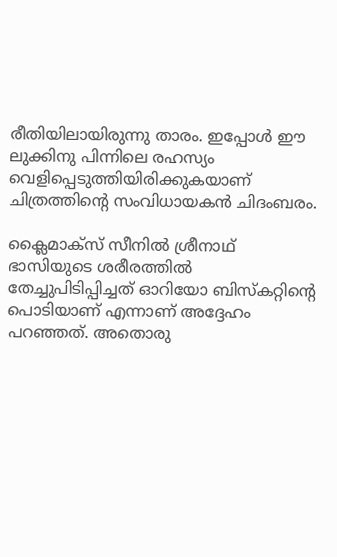രീതിയിലായിരുന്നു താരം. ഇപ്പോൾ ഈ ലുക്കിനു പിന്നിലെ രഹസ്യം വെളിപ്പെടുത്തിയിരിക്കുകയാണ് ചിത്രത്തിന്റെ സംവിധായകൻ ചിദംബരം.

ക്ലൈമാക്സ് സീനിൽ ശ്രീനാഥ് ഭാസിയുടെ ശരീരത്തിൽ തേച്ചുപിടിപ്പിച്ചത് ഓറിയോ ബിസ്കറ്റിന്റെ പൊടിയാണ് എന്നാണ് അദ്ദേഹം പറഞ്ഞത്. അതൊരു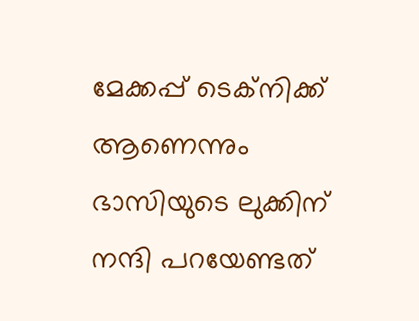മേക്കപ്പ് ടെക്നിക്ക് ആണെന്നും ഭാസിയുടെ ലുക്കിന് നന്ദി പറയേണ്ടത്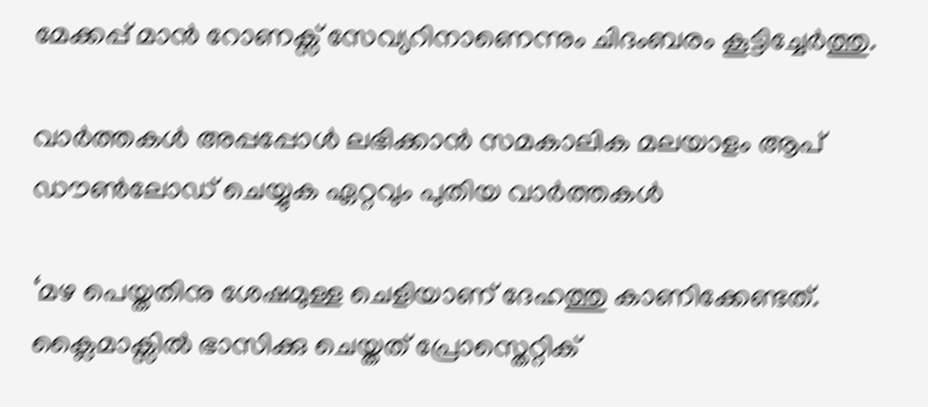മേക്കപ്പ് മാൻ റോണക്സ് സേവ്യറിനാണെന്നും ചിദംബരം കൂട്ടിച്ചേർത്തു.

വാര്‍ത്തകള്‍ അപ്പപ്പോള്‍ ലഭിക്കാന്‍ സമകാലിക മലയാളം ആപ് ഡൗണ്‍ലോഡ് ചെയ്യുക ഏറ്റവും പുതിയ വാര്‍ത്തകള്‍

‘മഴ പെയ്തതിനു ശേഷമുള്ള ചെളിയാണ് ദേഹത്തു കാണിക്കേണ്ടത്. ക്ലൈമാക്സിൽ ഭാസിക്കു ചെയ്തത് പ്രോസ്തെറ്റിക്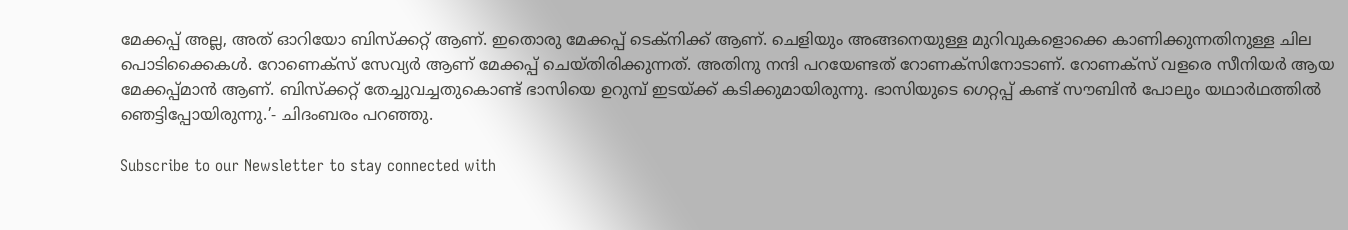മേക്കപ്പ് അല്ല, അത് ഓറിയോ ബിസ്ക്കറ്റ് ആണ്. ഇതൊരു മേക്കപ്പ് ടെക്നിക്ക് ആണ്. ചെളിയും അങ്ങനെയുള്ള മുറിവുകളൊക്കെ കാണിക്കുന്നതിനുള്ള ചില പൊടിക്കൈകൾ. റോണെക്സ് സേവ്യർ ആണ് മേക്കപ്പ് ചെയ്തിരിക്കുന്നത്. അതിനു നന്ദി പറയേണ്ടത് റോണക്സിനോടാണ്. റോണക്സ് വളരെ സീനിയർ ആയ മേക്കപ്പ്മാൻ ആണ്. ബിസ്ക്കറ്റ് തേച്ചുവച്ചതുകൊണ്ട് ഭാസിയെ ഉറുമ്പ് ഇടയ്ക്ക് കടിക്കുമായിരുന്നു. ഭാസിയുടെ ഗെറ്റപ്പ് കണ്ട് സൗബിൻ പോലും യഥാർഥത്തിൽ ഞെട്ടിപ്പോയിരുന്നു.’- ചിദംബരം പറഞ്ഞു.

Subscribe to our Newsletter to stay connected with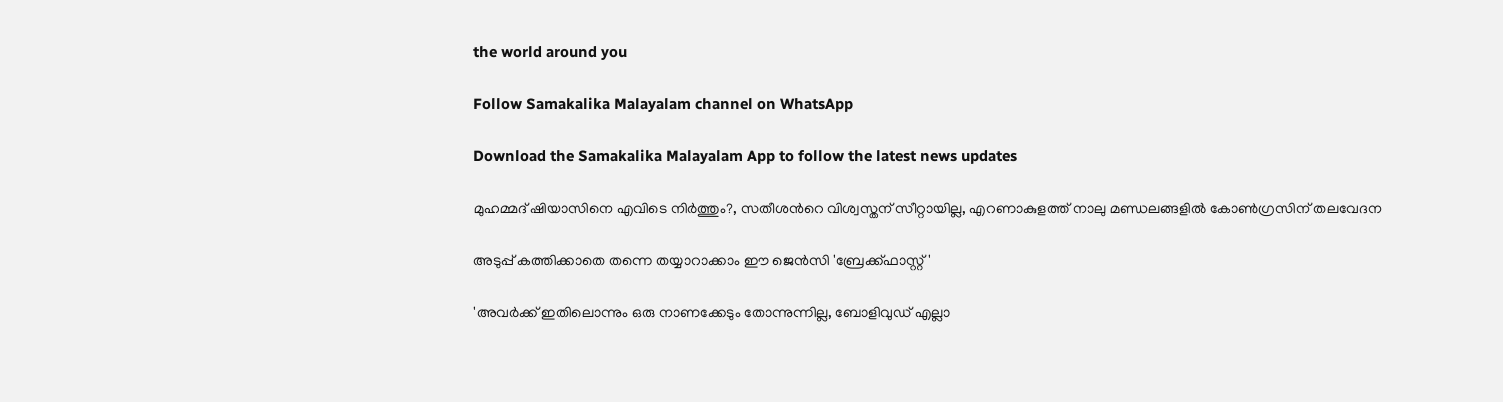the world around you

Follow Samakalika Malayalam channel on WhatsApp

Download the Samakalika Malayalam App to follow the latest news updates

മുഹമ്മദ് ഷിയാസിനെ എവിടെ നിര്‍ത്തും?, സതീശന്‍റെ വിശ്വസ്തന് സീറ്റായില്ല, എറണാകുളത്ത് നാലു മണ്ഡലങ്ങളില്‍ കോണ്‍ഗ്രസിന് തലവേദന

അടുപ്പ് കത്തിക്കാതെ തന്നെ തയ്യാറാക്കാം ഈ ജെൻസി 'ബ്രേക്ക്ഫാസ്റ്റ്'

'അവർക്ക് ഇതിലൊന്നും ഒരു നാണക്കേടും‌ തോന്നുന്നില്ല, ബോളിവുഡ് എല്ലാ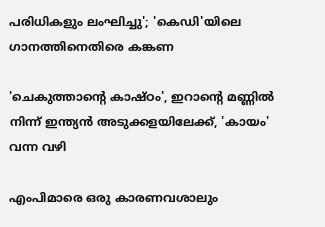പരിധികളും ലംഘിച്ചു'; 'കെഡി'യിലെ ഗാനത്തിനെതിരെ കങ്കണ

'ചെകുത്താന്റെ കാഷ്ഠം', ഇറാന്റെ മണ്ണിൽ നിന്ന് ഇന്ത്യൻ അടുക്കളയിലേക്ക്, 'കായം' വന്ന വഴി

എംപിമാരെ ഒരു കാരണവശാലും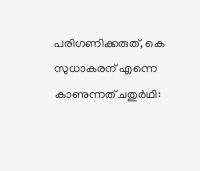പരിഗണിക്കരുത്, കെ സുധാകരന് എന്നെ കാണുന്നത് ചതുര്‍ഥി: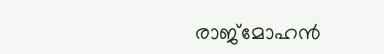രാജ്‌മോഹന്‍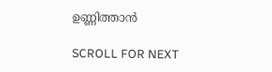ഉണ്ണിത്താന്‍

SCROLL FOR NEXT